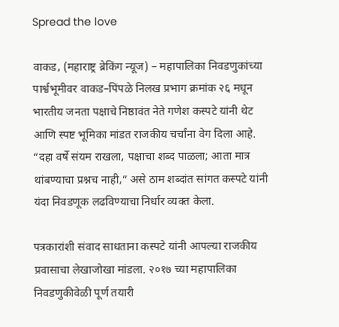Spread the love

वाकड, (महाराष्ट्र ब्रेकिंग न्यूज) – महापालिका निवडणुकांच्या पार्श्वभूमीवर वाकड–पिंपळे निलख प्रभाग क्रमांक २६ मधून भारतीय जनता पक्षाचे निष्ठावंत नेते गणेश कस्पटे यांनी थेट आणि स्पष्ट भूमिका मांडत राजकीय चर्चांना वेग दिला आहे. “दहा वर्षे संयम राखला, पक्षाचा शब्द पाळला; आता मात्र थांबण्याचा प्रश्नच नाही,” असे ठाम शब्दांत सांगत कस्पटे यांनी यंदा निवडणूक लढविण्याचा निर्धार व्यक्त केला.

पत्रकारांशी संवाद साधताना कस्पटे यांनी आपल्या राजकीय प्रवासाचा लेखाजोखा मांडला. २०१७ च्या महापालिका निवडणुकीवेळी पूर्ण तयारी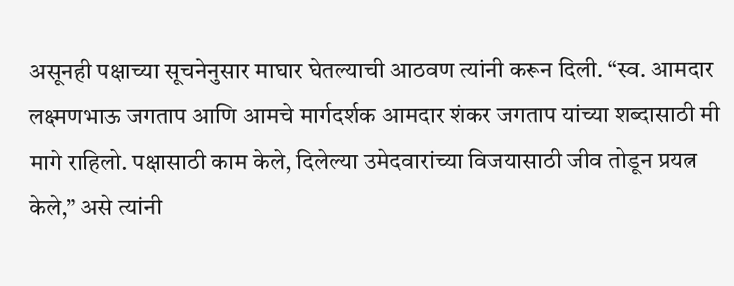असूनही पक्षाच्या सूचनेनुसार माघार घेतल्याची आठवण त्यांनी करून दिली. “स्व. आमदार लक्ष्मणभाऊ जगताप आणि आमचे मार्गदर्शक आमदार शंकर जगताप यांच्या शब्दासाठी मी मागे राहिलो. पक्षासाठी काम केले, दिलेल्या उमेदवारांच्या विजयासाठी जीव तोडून प्रयत्न केले,” असे त्यांनी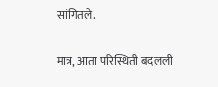सांगितले.

मात्र, आता परिस्थिती बदलली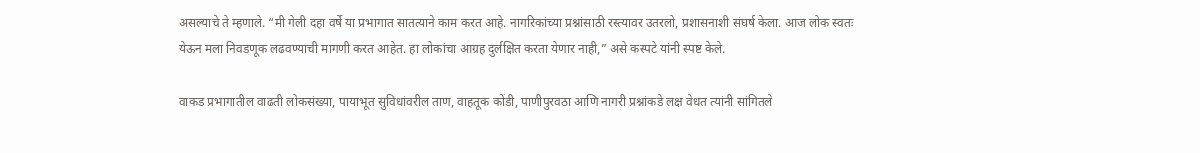असल्याचे ते म्हणाले. “मी गेली दहा वर्षे या प्रभागात सातत्याने काम करत आहे. नागरिकांच्या प्रश्नांसाठी रस्त्यावर उतरलो, प्रशासनाशी संघर्ष केला. आज लोक स्वतः येऊन मला निवडणूक लढवण्याची मागणी करत आहेत. हा लोकांचा आग्रह दुर्लक्षित करता येणार नाही,” असे कस्पटे यांनी स्पष्ट केले.

वाकड प्रभागातील वाढती लोकसंख्या, पायाभूत सुविधांवरील ताण, वाहतूक कोंडी, पाणीपुरवठा आणि नागरी प्रश्नांकडे लक्ष वेधत त्यांनी सांगितले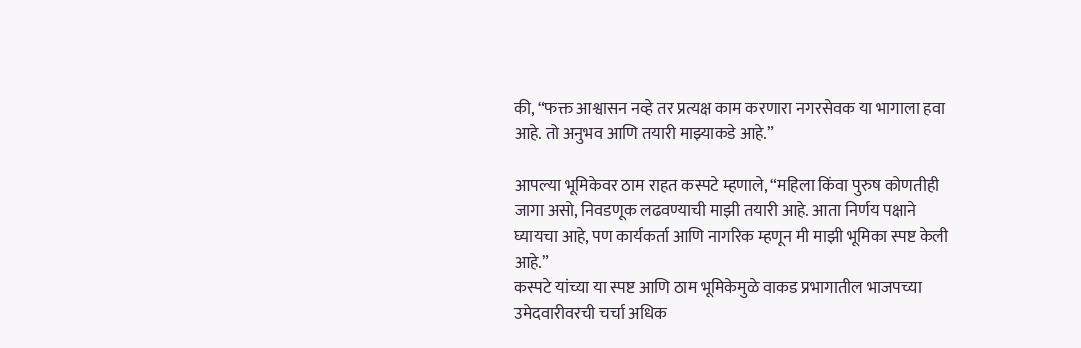की, “फक्त आश्वासन नव्हे तर प्रत्यक्ष काम करणारा नगरसेवक या भागाला हवा आहे. तो अनुभव आणि तयारी माझ्याकडे आहे.”

आपल्या भूमिकेवर ठाम राहत कस्पटे म्हणाले, “महिला किंवा पुरुष कोणतीही जागा असो, निवडणूक लढवण्याची माझी तयारी आहे. आता निर्णय पक्षाने घ्यायचा आहे, पण कार्यकर्ता आणि नागरिक म्हणून मी माझी भूमिका स्पष्ट केली आहे.”
कस्पटे यांच्या या स्पष्ट आणि ठाम भूमिकेमुळे वाकड प्रभागातील भाजपच्या उमेदवारीवरची चर्चा अधिक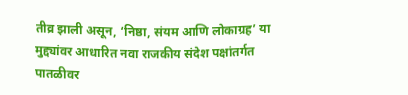तीव्र झाली असून, ‘निष्ठा, संयम आणि लोकाग्रह’ या मुद्द्यांवर आधारित नवा राजकीय संदेश पक्षांतर्गत पातळीवर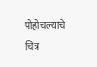पोहोचल्याचे चित्र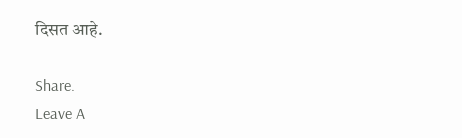दिसत आहे.

Share.
Leave A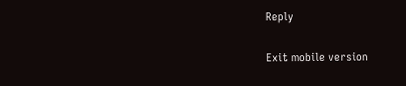Reply

Exit mobile version